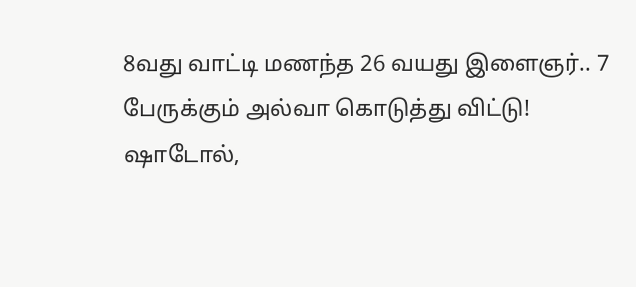8வது வாட்டி மணந்த 26 வயது இளைஞர்.. 7 பேருக்கும் அல்வா கொடுத்து விட்டு!
ஷாடோல்,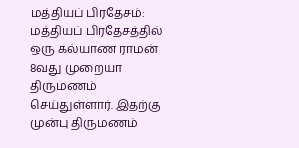மத்தியப் பிரதேசம்: மத்தியப் பிரதேசத்தில் ஒரு கல்யாண ராமன் 8வது முறையா திருமணம் செய்துள்ளார். இதற்கு முன்பு திருமணம்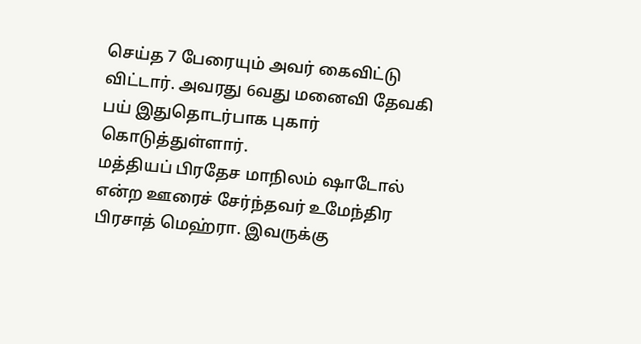செய்த 7 பேரையும் அவர் கைவிட்டு விட்டார். அவரது 6வது மனைவி தேவகி பய் இதுதொடர்பாக புகார் கொடுத்துள்ளார்.
மத்தியப் பிரதேச மாநிலம் ஷாடோல் என்ற ஊரைச் சேர்ந்தவர் உமேந்திர பிரசாத் மெஹ்ரா. இவருக்கு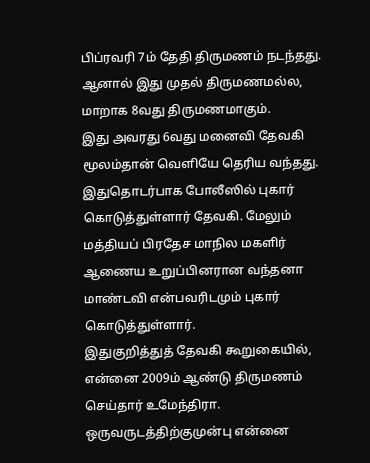பிப்ரவரி 7ம் தேதி திருமணம் நடந்தது. ஆனால் இது முதல் திருமணமல்ல, மாறாக 8வது திருமணமாகும்.
இது அவரது 6வது மனைவி தேவகி மூலம்தான் வெளியே தெரிய வந்தது. இதுதொடர்பாக போலீஸில் புகார் கொடுத்துள்ளார் தேவகி. மேலும் மத்தியப் பிரதேச மாநில மகளிர் ஆணைய உறுப்பினரான வந்தனா மாண்டவி என்பவரிடமும் புகார் கொடுத்துள்ளார்.
இதுகுறித்துத் தேவகி கூறுகையில், என்னை 2009ம் ஆண்டு திருமணம் செய்தார் உமேந்திரா. ஒருவருடத்திற்குமுன்பு என்னை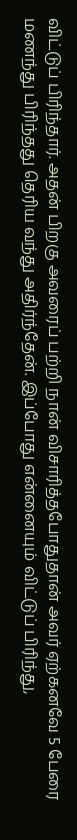விட்டுப் பிரிந்தார். அதன் பிறகு அவரைப் பற்றி நான் விசாரித்தபோதுதான் அவர் ஏற்கனவே 5 பேரை மணந்து பிரிந்தது தெரிய வந்து அதிர்ந்தேன். இப்போது என்னையும் விட்டுப் பிரிந்து,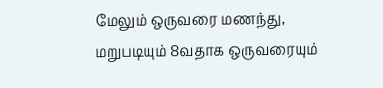மேலும் ஒருவரை மணந்து, மறுபடியும் 8வதாக ஒருவரையும்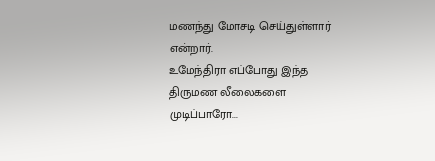மணந்து மோசடி செய்துள்ளார் என்றார்.
உமேந்திரா எப்போது இந்த திருமண லீலைகளை முடிப்பாரோ...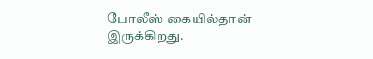போலீஸ் கையில்தான் இருக்கிறது.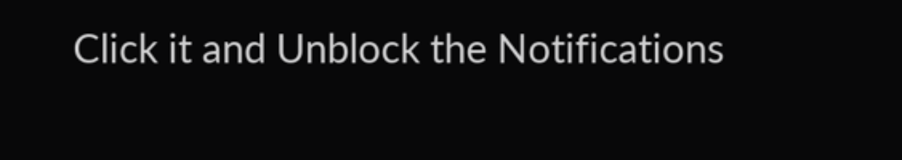Click it and Unblock the Notifications